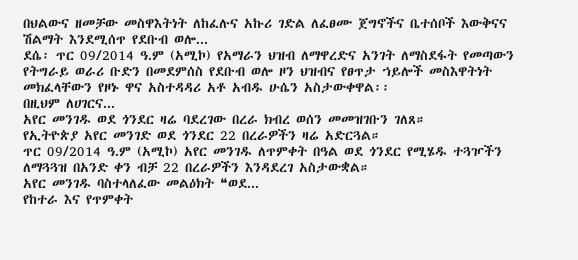በህልውና ዘመቻው መስዋእትነት ለከፈሉና አኩሪ ገድል ለፈፀሙ ጀግኖችና ቤተሰቦች እውቅናና ሽልማት እንደሚሰጥ የደቡብ ወሎ...
ደሴ፡ ጥር 09/2014 ዓ.ም (አሚኮ) የአማራን ህዝብ ለማዋረድና አንገት ለማስደፋት የመጣውን የትግራይ ወራሪ ቡድን በመደምሰስ የደቡብ ወሎ ዞን ህዝብና የፀጥታ ኀይሎች መስእዋትነት መክፈላቸውን የዞኑ ዋና አስተዳዳሪ አቶ አብዱ ሁሴን አስታውቀዋል፡፡
በዚህም ለሀገርና...
አየር መንገዱ ወደ ጎንደር ዛሬ ባደረገው በረራ ክብረ ወሰን መመዝገቡን ገለጸ።
የኢትዮጵያ አየር መንገድ ወደ ጎንደር 22 በረራዎችን ዛሬ አድርጓል።
ጥር 09/2014 ዓ.ም (አሚኮ) አየር መንገዱ ለጥምቀት በዓል ወደ ጎንደር የሚሄዱ ተጓዦችን ለማጓጓዝ በአንድ ቀን ብቻ 22 በረራዎችን እንዳደረገ አስታውቋል።
አየር መንገዱ ባስተላለፈው መልዕክት ❝ወደ...
የከተራ እና የጥምቀት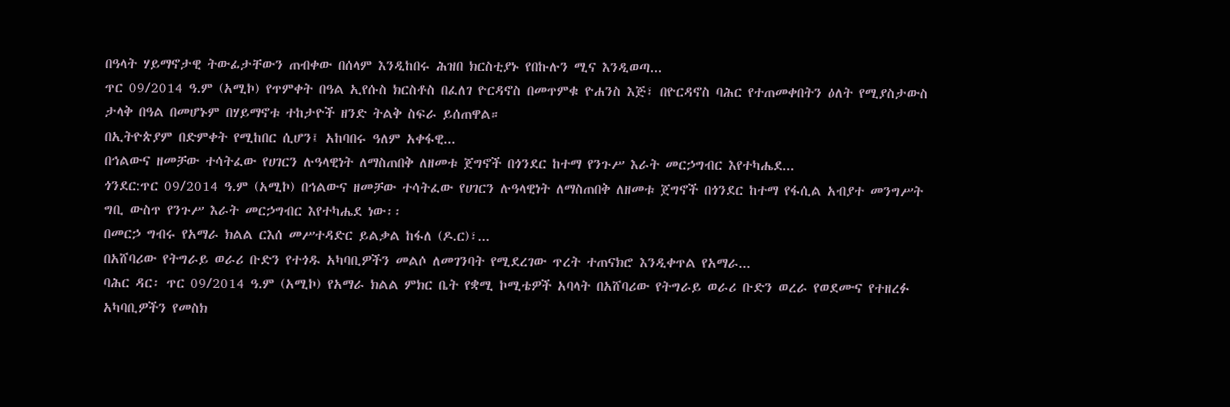በዓላት ሃይማኖታዊ ትውፊታቸውን ጠብቀው በሰላም እንዲከበሩ ሕዝበ ክርስቲያኑ የበኩሉን ሚና እንዲወጣ...
ጥር 09/2014 ዓ.ም (አሚኮ) የጥምቀት በዓል ኢየሱስ ክርስቶስ በፈለገ ዮርዳኖስ በመጥምቁ ዮሐንስ እጅ፣ በዮርዳኖስ ባሕር የተጠመቀበትን ዕለት የሚያስታውስ ታላቅ በዓል በመሆኑም በሃይማኖቱ ተከታዮች ዘንድ ትልቅ ስፍራ ይሰጠዋል።
በኢትዮጵያም በድምቀት የሚከበር ሲሆን፤ አከባበሩ ዓለም አቀፋዊ...
በኅልውና ዘመቻው ተሳትፈው የሀገርን ሉዓላዊነት ለማስጠበቅ ለዘመቱ ጀግኖች በጎንደር ከተማ የንጉሥ እራት መርኃግብር እየተካሔደ...
ጎንደር:ጥር 09/2014 ዓ.ም (አሚኮ) በኅልውና ዘመቻው ተሳትፈው የሀገርን ሉዓላዊነት ለማስጠበቅ ለዘመቱ ጀግኖች በጎንደር ከተማ የፋሲል አብያተ መንግሥት ግቢ ውስጥ የንጉሥ እራት መርኃግብር እየተካሔደ ነው፡፡
በመርኃ ግብሩ የአማራ ክልል ርእሰ መሥተዳድር ይልቃል ከፋለ (ዶ.ር)፣...
በአሸባሪው የትግራይ ወራሪ ቡድን የተጎዱ አካባቢዎችን መልሶ ለመገንባት የሚደረገው ጥረት ተጠናክሮ እንዲቀጥል የአማራ...
ባሕር ዳር፡ ጥር 09/2014 ዓ.ም (አሚኮ) የአማራ ክልል ምክር ቤት የቋሚ ኮሚቴዎች አባላት በአሸባሪው የትግራይ ወራሪ ቡድን ወረራ የወደሙና የተዘረፉ አካባቢዎችን የመስክ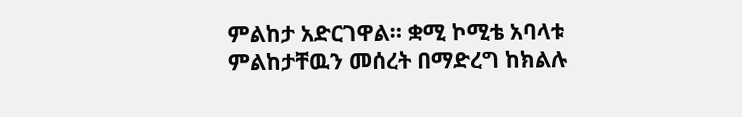ምልከታ አድርገዋል። ቋሚ ኮሚቴ አባላቱ ምልከታቸዉን መሰረት በማድረግ ከክልሉ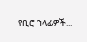የቢሮ ኀላፊዎች...